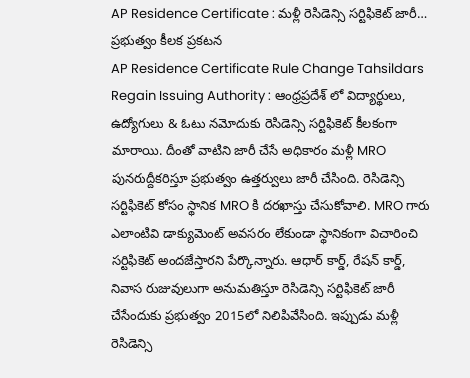AP Residence Certificate : మళ్లీ రెసిడెన్సి సర్టిఫికెట్ జారీ… ప్రభుత్వం కీలక ప్రకటన
AP Residence Certificate Rule Change Tahsildars Regain Issuing Authority : ఆంధ్రప్రదేశ్ లో విద్యార్థులు, ఉద్యోగులు & ఓటు నమోదుకు రెసిడెన్సి సర్టిఫికెట్ కీలకంగా మారాయి. దీంతో వాటిని జారీ చేసే అధికారం మళ్లీ MRO పునరుద్దీకరిస్తూ ప్రభుత్వం ఉత్తర్వులు జారీ చేసింది. రెసిడెన్సి సర్టిఫికెట్ కోసం స్థానిక MRO కి దరఖాస్తు చేసుకోవాలి. MRO గారు ఎలాంటివి డాక్యుమెంట్ అవసరం లేకుండా స్థానికంగా విచారించి సర్టిఫికెట్ అందజేస్తారని పేర్కొన్నారు. ఆధార్ కార్డ్, రేషన్ కార్డ్, నివాస రుజువులుగా అనుమతిస్తూ రెసిడెన్సి సర్టిఫికెట్ జారీ చేసేందుకు ప్రభుత్వం 2015లో నిలిపివేసింది. ఇప్పుడు మళ్లీ రెసిడెన్సి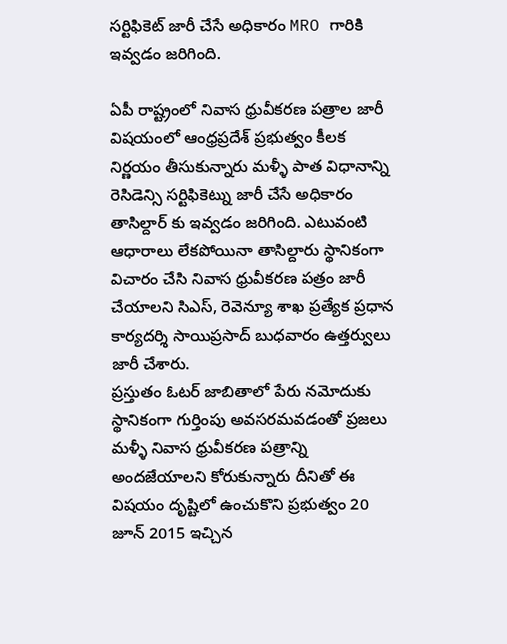సర్టిఫికెట్ జారీ చేసే అధికారం MRO గారికి ఇవ్వడం జరిగింది.

ఏపీ రాష్ట్రంలో నివాస ధ్రువీకరణ పత్రాల జారీ విషయంలో ఆంధ్రప్రదేశ్ ప్రభుత్వం కీలక నిర్ణయం తీసుకున్నారు మళ్ళీ పాత విధానాన్ని రెసిడెన్సి సర్టిఫికెట్ను జారీ చేసే అధికారం తాసిల్దార్ కు ఇవ్వడం జరిగింది. ఎటువంటి ఆధారాలు లేకపోయినా తాసిల్దారు స్థానికంగా విచారం చేసి నివాస ధ్రువీకరణ పత్రం జారీ చేయాలని సిఎస్, రెవెన్యూ శాఖ ప్రత్యేక ప్రధాన కార్యదర్శి సాయిప్రసాద్ బుధవారం ఉత్తర్వులు జారీ చేశారు.
ప్రస్తుతం ఓటర్ జాబితాలో పేరు నమోదుకు స్థానికంగా గుర్తింపు అవసరమవడంతో ప్రజలు మళ్ళీ నివాస ధ్రువీకరణ పత్రాన్ని అందజేయాలని కోరుకున్నారు దీనితో ఈ విషయం దృష్టిలో ఉంచుకొని ప్రభుత్వం 20 జూన్ 2015 ఇచ్చిన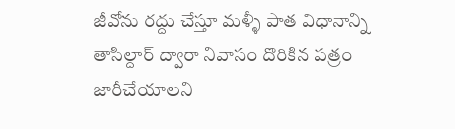జీవోను రద్దు చేస్తూ మళ్ళీ పాత విధానాన్ని తాసిల్దార్ ద్వారా నివాసం దొరికిన పత్రం జారీచేయాలని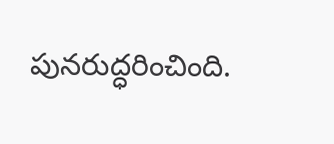పునరుద్ధరించింది.